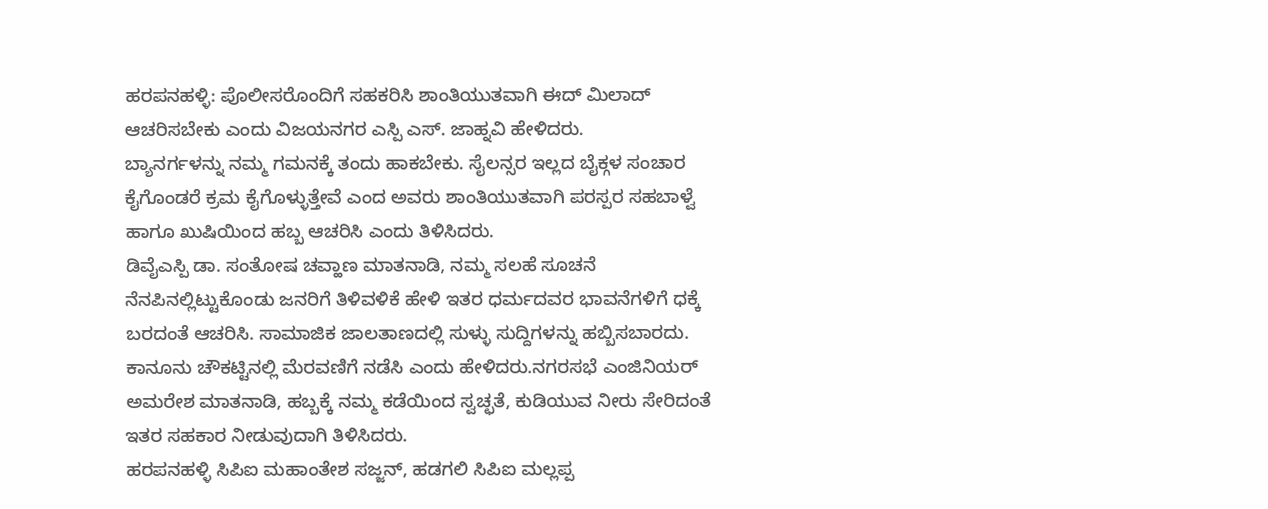ಹರಪನಹಳ್ಳಿ: ಪೊಲೀಸರೊಂದಿಗೆ ಸಹಕರಿಸಿ ಶಾಂತಿಯುತವಾಗಿ ಈದ್ ಮಿಲಾದ್ ಆಚರಿಸಬೇಕು ಎಂದು ವಿಜಯನಗರ ಎಸ್ಪಿ ಎಸ್. ಜಾಹ್ನವಿ ಹೇಳಿದರು.
ಬ್ಯಾನರ್ಗಳನ್ನು ನಮ್ಮ ಗಮನಕ್ಕೆ ತಂದು ಹಾಕಬೇಕು. ಸೈಲನ್ಸರ ಇಲ್ಲದ ಬೈಕ್ಗಳ ಸಂಚಾರ ಕೈಗೊಂಡರೆ ಕ್ರಮ ಕೈಗೊಳ್ಳುತ್ತೇವೆ ಎಂದ ಅವರು ಶಾಂತಿಯುತವಾಗಿ ಪರಸ್ಪರ ಸಹಬಾಳ್ವೆ ಹಾಗೂ ಖುಷಿಯಿಂದ ಹಬ್ಬ ಆಚರಿಸಿ ಎಂದು ತಿಳಿಸಿದರು.
ಡಿವೈಎಸ್ಪಿ ಡಾ. ಸಂತೋಷ ಚವ್ಹಾಣ ಮಾತನಾಡಿ, ನಮ್ಮ ಸಲಹೆ ಸೂಚನೆ ನೆನಪಿನಲ್ಲಿಟ್ಟುಕೊಂಡು ಜನರಿಗೆ ತಿಳಿವಳಿಕೆ ಹೇಳಿ ಇತರ ಧರ್ಮದವರ ಭಾವನೆಗಳಿಗೆ ಧಕ್ಕೆ ಬರದಂತೆ ಆಚರಿಸಿ. ಸಾಮಾಜಿಕ ಜಾಲತಾಣದಲ್ಲಿ ಸುಳ್ಳು ಸುದ್ದಿಗಳನ್ನು ಹಬ್ಬಿಸಬಾರದು. ಕಾನೂನು ಚೌಕಟ್ಟಿನಲ್ಲಿ ಮೆರವಣಿಗೆ ನಡೆಸಿ ಎಂದು ಹೇಳಿದರು.ನಗರಸಭೆ ಎಂಜಿನಿಯರ್ ಅಮರೇಶ ಮಾತನಾಡಿ, ಹಬ್ಬಕ್ಕೆ ನಮ್ಮ ಕಡೆಯಿಂದ ಸ್ವಚ್ಛತೆ, ಕುಡಿಯುವ ನೀರು ಸೇರಿದಂತೆ ಇತರ ಸಹಕಾರ ನೀಡುವುದಾಗಿ ತಿಳಿಸಿದರು.
ಹರಪನಹಳ್ಳಿ ಸಿಪಿಐ ಮಹಾಂತೇಶ ಸಜ್ಜನ್, ಹಡಗಲಿ ಸಿಪಿಐ ಮಲ್ಲಪ್ಪ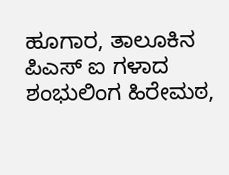ಹೂಗಾರ, ತಾಲೂಕಿನ ಪಿಎಸ್ ಐ ಗಳಾದ ಶಂಭುಲಿಂಗ ಹಿರೇಮಠ,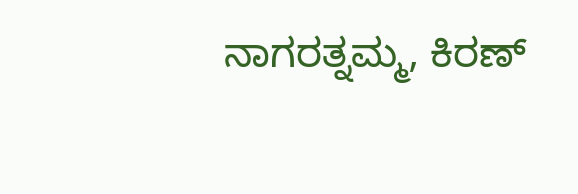ನಾಗರತ್ನಮ್ಮ, ಕಿರಣ್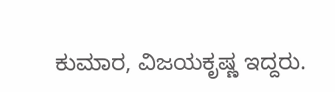ಕುಮಾರ, ವಿಜಯಕೃಷ್ಣ ಇದ್ದರು.